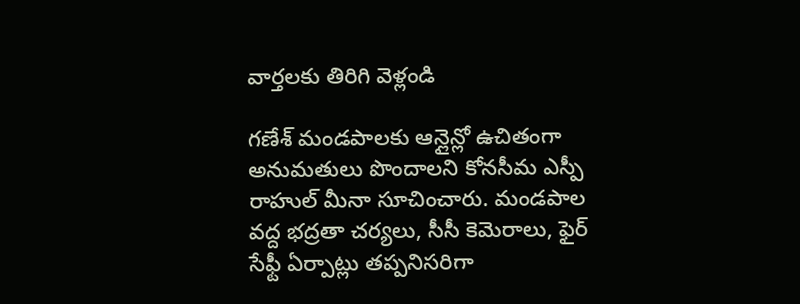వార్తలకు తిరిగి వెళ్లండి

గణేశ్ మండపాలకు ఆన్లైన్లో ఉచితంగా అనుమతులు పొందాలని కోనసీమ ఎస్పీ రాహుల్ మీనా సూచించారు. మండపాల వద్ద భద్రతా చర్యలు, సీసీ కెమెరాలు, ఫైర్ సేఫ్టీ ఏర్పాట్లు తప్పనిసరిగా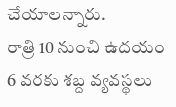చేయాలన్నారు.
రాత్రి 10 నుంచి ఉదయం 6 వరకు శబ్ద వ్యవస్థలు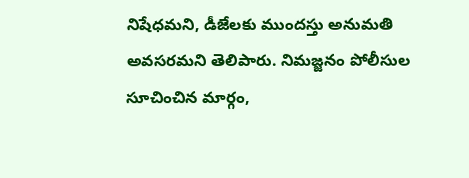నిషేధమని, డీజేలకు ముందస్తు అనుమతి అవసరమని తెలిపారు. నిమజ్జనం పోలీసుల సూచించిన మార్గం,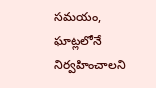సమయం, ఘాట్లలోనే నిర్వహించాలని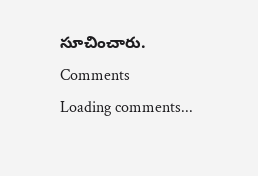సూచించారు.
Comments
Loading comments...